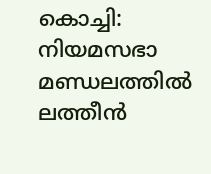കൊച്ചി: നിയമസഭാ മണ്ഡലത്തിൽ ലത്തീൻ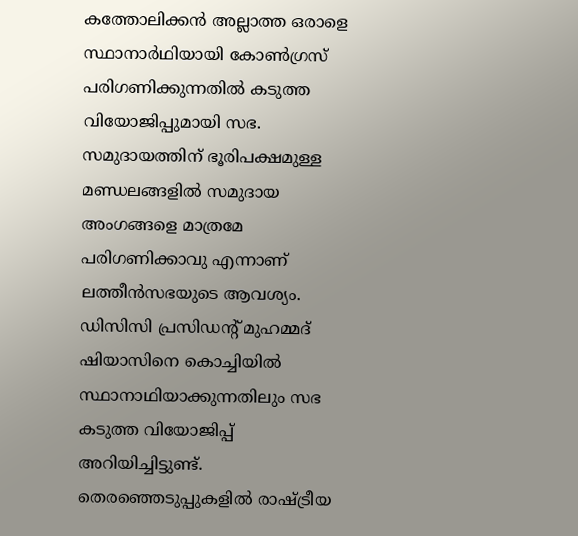കത്തോലിക്കൻ അല്ലാത്ത ഒരാളെ സ്ഥാനാർഥിയായി കോൺഗ്രസ് പരിഗണിക്കുന്നതിൽ കടുത്ത വിയോജിപ്പുമായി സഭ. സമുദായത്തിന് ഭൂരിപക്ഷമുള്ള മണ്ഡലങ്ങളിൽ സമുദായ അംഗങ്ങളെ മാത്രമേ പരിഗണിക്കാവു എന്നാണ് ലത്തീൻസഭയുടെ ആവശ്യം. ഡിസിസി പ്രസിഡൻ്റ് മുഹമ്മദ് ഷിയാസിനെ കൊച്ചിയിൽ സ്ഥാനാഥിയാക്കുന്നതിലും സഭ കടുത്ത വിയോജിപ്പ് അറിയിച്ചിട്ടുണ്ട്.
തെരഞ്ഞെടുപ്പുകളിൽ രാഷ്ട്രീയ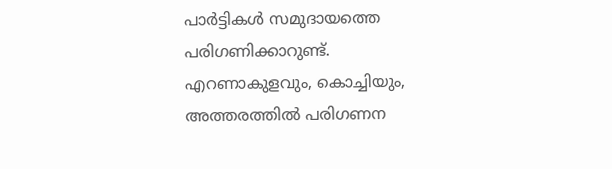പാർട്ടികൾ സമുദായത്തെ പരിഗണിക്കാറുണ്ട്. എറണാകുളവും, കൊച്ചിയും, അത്തരത്തിൽ പരിഗണന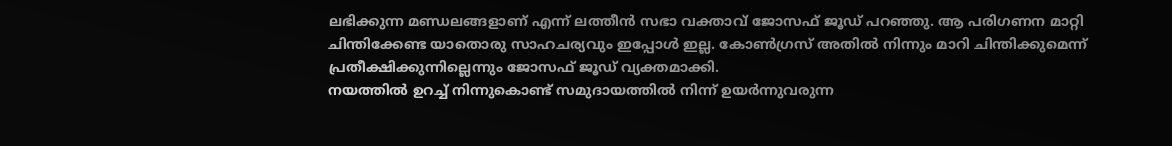ലഭിക്കുന്ന മണ്ഡലങ്ങളാണ് എന്ന് ലത്തീൻ സഭാ വക്താവ് ജോസഫ് ജൂഡ് പറഞ്ഞു. ആ പരിഗണന മാറ്റി ചിന്തിക്കേണ്ട യാതൊരു സാഹചര്യവും ഇപ്പോൾ ഇല്ല. കോൺഗ്രസ് അതിൽ നിന്നും മാറി ചിന്തിക്കുമെന്ന് പ്രതീക്ഷിക്കുന്നില്ലെന്നും ജോസഫ് ജൂഡ് വ്യക്തമാക്കി.
നയത്തിൽ ഉറച്ച് നിന്നുകൊണ്ട് സമുദായത്തിൽ നിന്ന് ഉയർന്നുവരുന്ന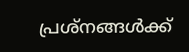പ്രശ്നങ്ങൾക്ക്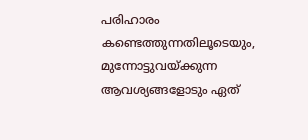പരിഹാരം കണ്ടെത്തുന്നതിലൂടെയും, മുന്നോട്ടുവയ്ക്കുന്ന ആവശ്യങ്ങളോടും ഏത്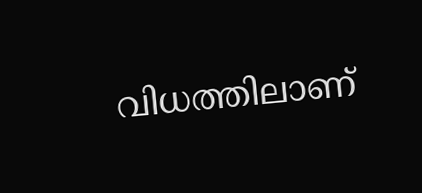വിധത്തിലാണ്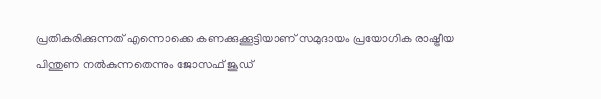പ്രതികരിക്കുന്നത് എന്നൊക്കെ കണക്കുക്കൂട്ടിയാണ് സമുദായം പ്രയോഗിക രാഷ്ട്രീയ പിന്തുണ നൽകുന്നതെന്നും ജോസഫ് ജൂഡ്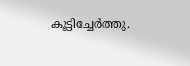കൂട്ടിച്ചേർത്തു.